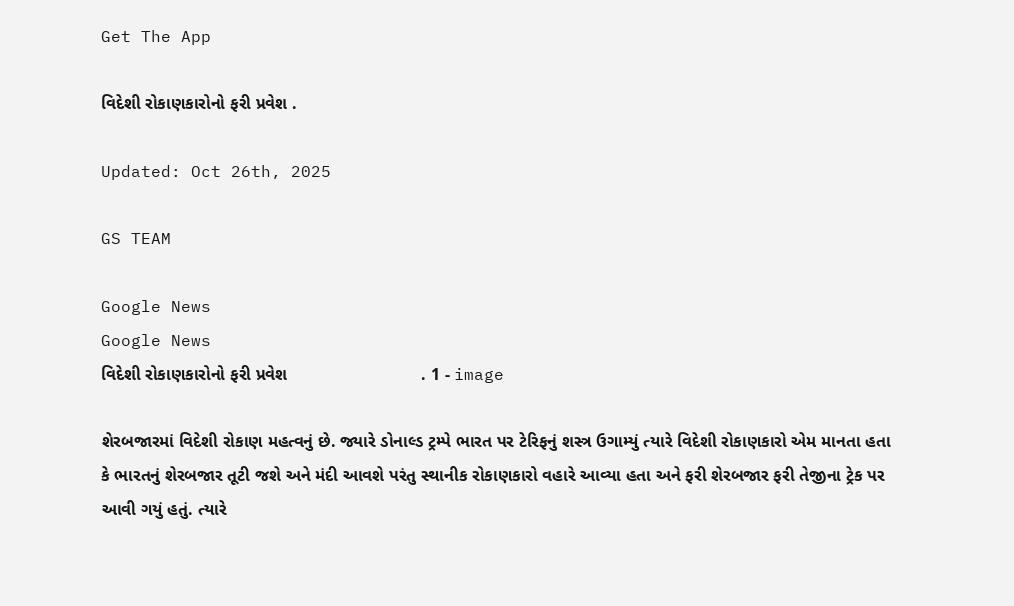Get The App

વિદેશી રોકાણકારોનો ફરી પ્રવેશ .

Updated: Oct 26th, 2025

GS TEAM

Google News
Google News
વિદેશી રોકાણકારોનો ફરી પ્રવેશ                            . 1 - image

શેરબજારમાં વિદેશી રોકાણ મહત્વનું છે. જ્યારે ડોનાલ્ડ ટ્રમ્પે ભારત પર ટેરિફનું શસ્ત્ર ઉગામ્યું ત્યારે વિદેશી રોકાણકારો એમ માનતા હતા કે ભારતનું શેરબજાર તૂટી જશે અને મંદી આવશે પરંતુ સ્થાનીક રોકાણકારો વહારે આવ્યા હતા અને ફરી શેરબજાર ફરી તેજીના ટ્રેક પર આવી ગયું હતું. ત્યારે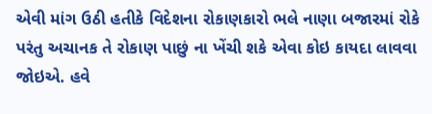એવી માંગ ઉઠી હતીકે વિદેશના રોકાણકારો ભલે નાણા બજારમાં રોકે પરંતુ અચાનક તે રોકાણ પાછું ના ખેંચી શકે એવા કોઇ કાયદા લાવવા જોઇએ. હવે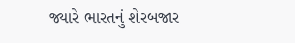જ્યારે ભારતનું શેરબજાર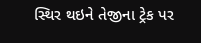સ્થિર થઇને તેજીના ટ્રેક પર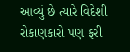આવ્યું છે ત્યારે વિદેશી રોકાણકારો પણ ફરી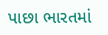પાછા ભારતમાં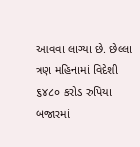આવવા લાગ્યા છે. છેલ્લા ત્રણ મહિનામાં વિદેશી ૬૪૮૦ કરોડ રુપિયા બજારમાં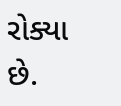રોક્યા છે.